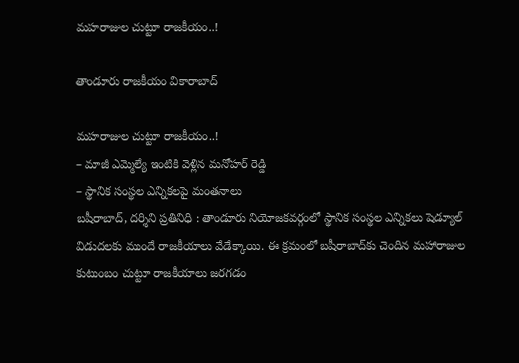మహరాజుల చుట్టూ రాజకీయం..!

తాండూరు రాజకీయం వికారాబాద్

మహరాజుల చుట్టూ రాజకీయం..!
– మాజీ ఎమ్మెల్యే ఇంటికి వెళ్లిన మనోహర్ రెడ్డి
– స్థానిక సంస్థల ఎన్నికలపై మంతనాలు
బషీరాబాద్, దర్శిని ప్రతినిధి : తాండూరు నియోజకవర్గంలో స్థానిక సంస్థల ఎన్నికలు షెడ్యూల్‌ విడుదలకు ముందే రాజకీయాలు వేడేక్కాయి. ఈ క్రమంలో బషీరాబాద్‌కు చెందిన మహారాజుల కుటుంబం చుట్టూ రాజకీయాలు జరగడం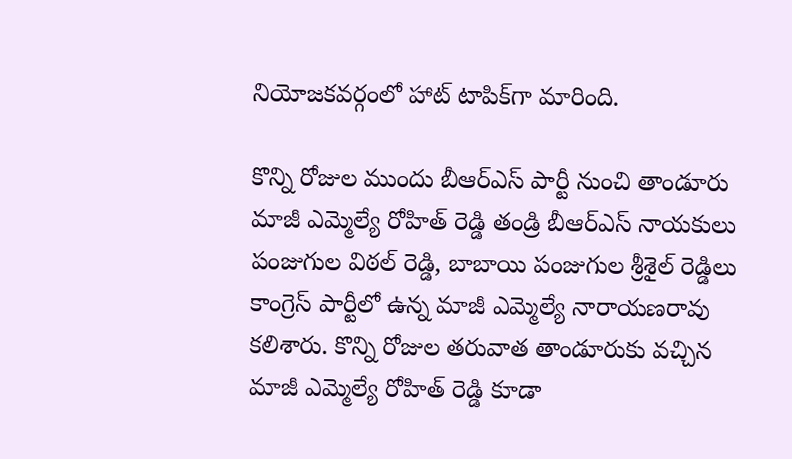నియోజకవర్గంలో హాట్ టాపిక్‌గా మారింది.

కొన్ని రోజుల ముందు బీఆర్ఎస్ పార్టీ నుంచి తాండూరు మాజీ ఎమ్మెల్యే రోహిత్ రెడ్డి తండ్రి బీఆర్ఎస్ నాయకులు పంజుగుల విఠల్ రెడ్డి, బాబాయి పంజుగుల శ్రీశైల్ రెడ్డిలు కాంగ్రెస్ పార్టీలో ఉన్న మాజీ ఎమ్మెల్యే నారాయణరావు కలిశారు. కొన్ని రోజుల తరువాత తాండూరుకు వచ్చిన మాజీ ఎమ్మెల్యే రోహిత్ రెడ్డి కూడా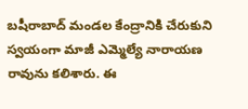బషీరాబాద్‌ మండల కేంద్రానికి చేరుకుని స్వయంగా మాజీ ఎమ్మెల్యే నారాయణ రావును కలిశారు. ఈ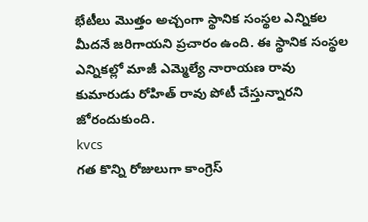భేటీలు మొత్తం అచ్చంగా స్థానిక సంస్థల ఎన్నికల మీదనే జరిగాయని ప్రచారం ఉంది. ఈ స్థానిక సంస్థల ఎన్నికల్లో మాజీ ఎమ్మెల్యే నారాయణ రావు కుమారుడు రోహిత్ రావు పోటీ చేస్తున్నారని జోరందుకుంది.
kvcs
గత కొన్ని రోజులుగా కాంగ్రెస్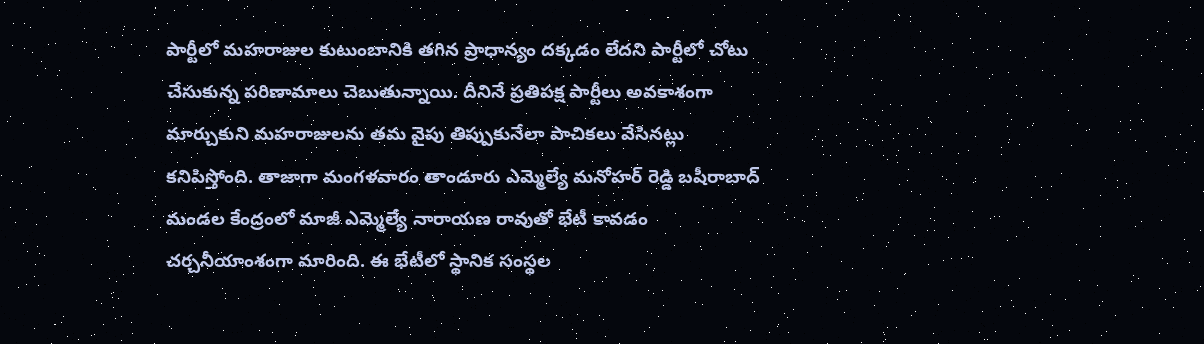పార్టీలో మహరాజుల కుటుంబానికి తగిన ప్రాధాన్యం దక్కడం లేదని పార్టీలో చోటు చేసుకున్న పరిణామాలు చెబుతున్నాయి. దీనినే ప్రతిపక్ష పార్టీలు అవకాశంగా మార్చుకుని మహరాజులను తమ వైపు తిప్పుకునేలా పాచికలు వేసినట్లు కనిపిస్తోంది. తాజాగా మంగళవారం తాండూరు ఎమ్మెల్యే మనోహర్ రెడ్డి బషీరాబాద్‌ మండల కేంద్రంలో మాజీ ఎమ్మెల్యే నారాయణ రావుతో భేటీ కావడం చర్చనీయాంశంగా మారింది. ఈ భేటీలో స్థానిక సంస్థల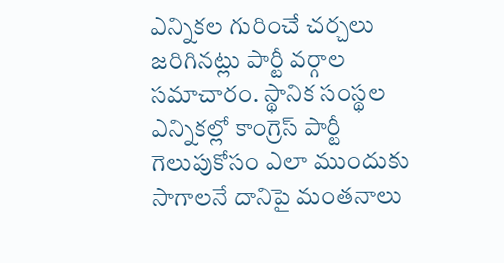ఎన్నికల గురించే చర్చలు జరిగినట్లు పార్టీ వర్గాల సమాచారం. స్థానిక సంస్థల ఎన్నికల్లో కాంగ్రెస్ పార్టీ గెలుపుకోసం ఎలా ముందుకు సాగాలనే దానిపై మంతనాలు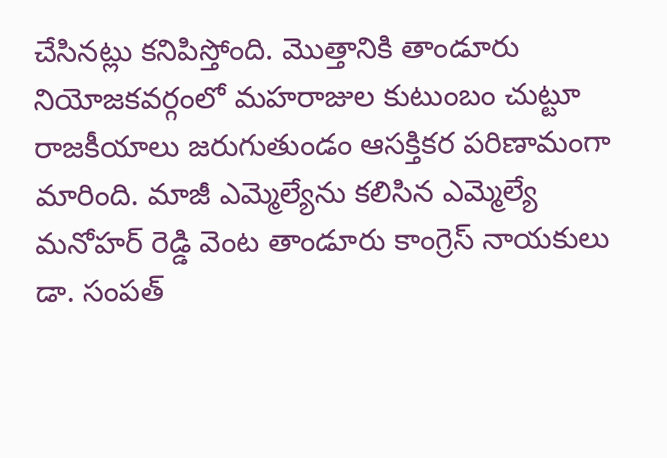చేసినట్లు కనిపిస్తోంది. మొత్తానికి తాండూరు నియోజకవర్గంలో మహరాజుల కుటుంబం చుట్టూ రాజకీయాలు జరుగుతుండం ఆసక్తికర పరిణామంగా మారింది. మాజీ ఎమ్మెల్యేను కలిసిన ఎమ్మెల్యే మనోహర్ రెడ్డి వెంట తాండూరు కాంగ్రెస్ నాయకులు డా. సంపత్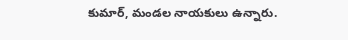కుమార్, మండల నాయకులు ఉన్నారు.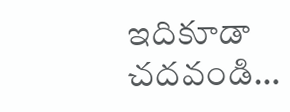ఇదికూడా చదవండి…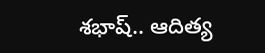శభాష్.. ఆదిత్య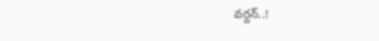వర్దన్..!